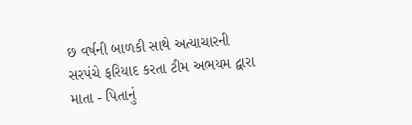છ વર્ષની બાળકી સાથે અત્યાચારની સરપંચે ફરિયાદ કરતા ટીમ અભયમ દ્વારા માતા - પિતાનું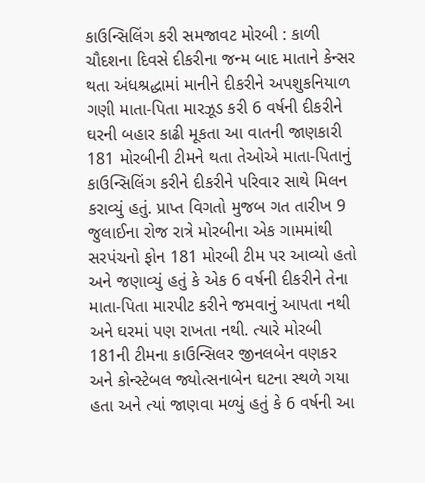કાઉન્સિલિંગ કરી સમજાવટ મોરબી : કાળી ચૌદશના દિવસે દીકરીના જન્મ બાદ માતાને કેન્સર થતા અંધશ્રદ્ધામાં માનીને દીકરીને અપશુકનિયાળ ગણી માતા-પિતા મારઝૂડ કરી 6 વર્ષની દીકરીને ઘરની બહાર કાઢી મૂકતા આ વાતની જાણકારી 181 મોરબીની ટીમને થતા તેઓએ માતા-પિતાનું કાઉન્સિલિંગ કરીને દીકરીને પરિવાર સાથે મિલન કરાવ્યું હતું. પ્રાપ્ત વિગતો મુજબ ગત તારીખ 9 જુલાઈના રોજ રાત્રે મોરબીના એક ગામમાંથી સરપંચનો ફોન 181 મોરબી ટીમ પર આવ્યો હતો અને જણાવ્યું હતું કે એક 6 વર્ષની દીકરીને તેના માતા-પિતા મારપીટ કરીને જમવાનું આપતા નથી અને ઘરમાં પણ રાખતા નથી. ત્યારે મોરબી 181ની ટીમના કાઉન્સિલર જીનલબેન વણકર અને કોન્સ્ટેબલ જ્યોત્સનાબેન ઘટના સ્થળે ગયા હતા અને ત્યાં જાણવા મળ્યું હતું કે 6 વર્ષની આ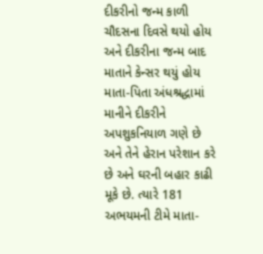દીકરીનો જન્મ કાળી ચૌદસના દિવસે થયો હોય અને દીકરીના જન્મ બાદ માતાને કેન્સર થયું હોય માતા-પિતા અંધશ્રદ્ધામાં માનીને દીકરીને અપશુકનિયાળ ગણે છે અને તેને હેરાન પરેશાન કરે છે અને ઘરની બહાર કાઢી મૂકે છે. ત્યારે 181 અભયમની ટીમે માતા-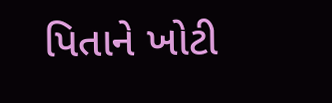પિતાને ખોટી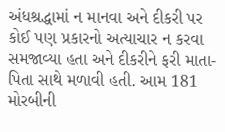અંધશ્રદ્ધામાં ન માનવા અને દીકરી પર કોઈ પણ પ્રકારનો અત્યાચાર ન કરવા સમજાવ્યા હતા અને દીકરીને ફરી માતા-પિતા સાથે મળાવી હતી. આમ 181 મોરબીની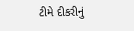ટીમે દીકરીનું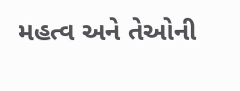મહત્વ અને તેઓની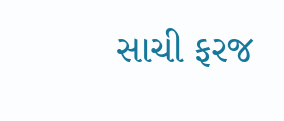સાચી ફરજ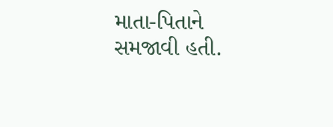માતા-પિતાને સમજાવી હતી.